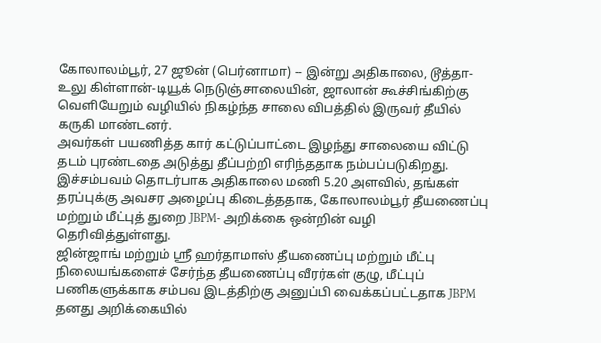கோலாலம்பூர், 27 ஜூன் (பெர்னாமா) -- இன்று அதிகாலை, டூத்தா-உலு கிள்ளான்-டியூக் நெடுஞ்சாலையின், ஜாலான் கூச்சிங்கிற்கு வெளியேறும் வழியில் நிகழ்ந்த சாலை விபத்தில் இருவர் தீயில் கருகி மாண்டனர்.
அவர்கள் பயணித்த கார் கட்டுப்பாட்டை இழந்து சாலையை விட்டு தடம் புரண்டதை அடுத்து தீப்பற்றி எரிந்ததாக நம்பப்படுகிறது.
இச்சம்பவம் தொடர்பாக அதிகாலை மணி 5.20 அளவில், தங்கள் தரப்புக்கு அவசர அழைப்பு கிடைத்ததாக, கோலாலம்பூர் தீயணைப்பு மற்றும் மீட்புத் துறை JBPM- அறிக்கை ஒன்றின் வழி தெரிவித்துள்ளது.
ஜின்ஜாங் மற்றும் ஶ்ரீ ஹர்தாமாஸ் தீயணைப்பு மற்றும் மீட்பு நிலையங்களைச் சேர்ந்த தீயணைப்பு வீரர்கள் குழு, மீட்புப் பணிகளுக்காக சம்பவ இடத்திற்கு அனுப்பி வைக்கப்பட்டதாக JBPM தனது அறிக்கையில்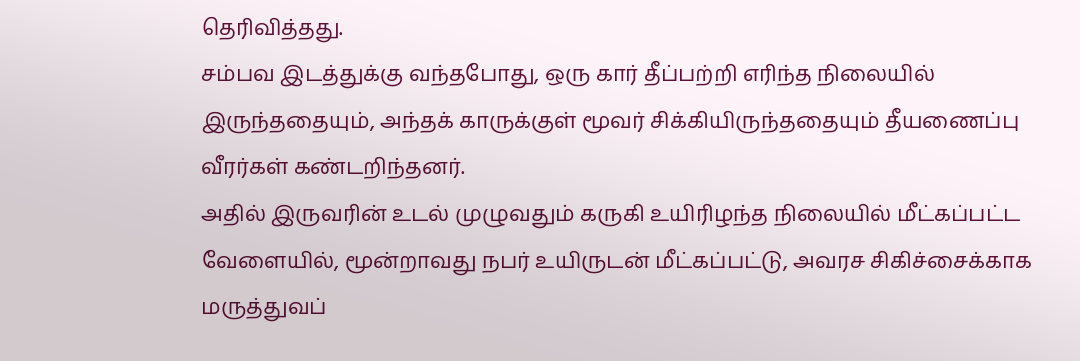தெரிவித்தது.
சம்பவ இடத்துக்கு வந்தபோது, ஒரு கார் தீப்பற்றி எரிந்த நிலையில் இருந்ததையும், அந்தக் காருக்குள் மூவர் சிக்கியிருந்ததையும் தீயணைப்பு வீரர்கள் கண்டறிந்தனர்.
அதில் இருவரின் உடல் முழுவதும் கருகி உயிரிழந்த நிலையில் மீட்கப்பட்ட வேளையில், மூன்றாவது நபர் உயிருடன் மீட்கப்பட்டு, அவரச சிகிச்சைக்காக மருத்துவப்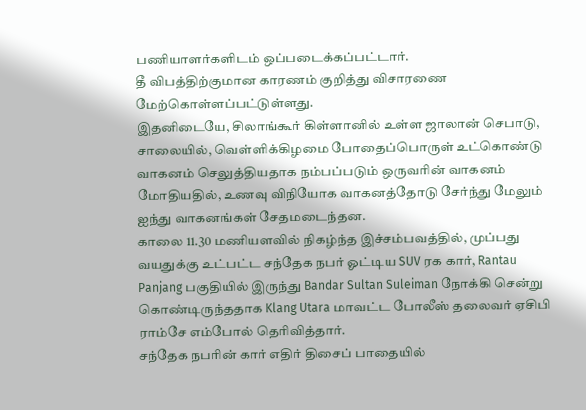பணியாளர்களிடம் ஒப்படைக்கப்பட்டார்.
தீ விபத்திற்குமான காரணம் குறித்து விசாரணை மேற்கொள்ளப்பட்டுள்ளது.
இதனிடையே, சிலாங்கூர் கிள்ளானில் உள்ள ஜாலான் செபாடு, சாலையில், வெள்ளிக்கிழமை போதைப்பொருள் உட்கொண்டு வாகனம் செலுத்தியதாக நம்பப்படும் ஒருவரின் வாகனம் மோதியதில், உணவு விநியோக வாகனத்தோடு சேர்ந்து மேலும் ஐந்து வாகனங்கள் சேதமடைந்தன.
காலை 11.30 மணியளவில் நிகழ்ந்த இச்சம்பவத்தில், முப்பது வயதுக்கு உட்பட்ட சந்தேக நபர் ஓட்டிய SUV ரக கார், Rantau Panjang பகுதியில் இருந்து Bandar Sultan Suleiman நோக்கி சென்று கொண்டிருந்ததாக Klang Utara மாவட்ட போலீஸ் தலைவர் ஏசிபி ராம்சே எம்போல் தெரிவித்தார்.
சந்தேக நபரின் கார் எதிர் திசைப் பாதையில்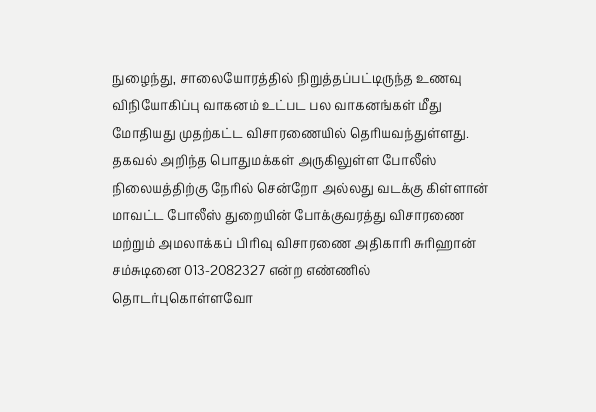நுழைந்து, சாலையோரத்தில் நிறுத்தப்பட்டிருந்த உணவு விநியோகிப்பு வாகனம் உட்பட பல வாகனங்கள் மீது மோதியது முதற்கட்ட விசாரணையில் தெரியவந்துள்ளது.
தகவல் அறிந்த பொதுமக்கள் அருகிலுள்ள போலீஸ் நிலையத்திற்கு நேரில் சென்றோ அல்லது வடக்கு கிள்ளான் மாவட்ட போலீஸ் துறையின் போக்குவரத்து விசாரணை மற்றும் அமலாக்கப் பிரிவு விசாரணை அதிகாரி சுரிஹான் சம்சுடினை 013-2082327 என்ற எண்ணில் தொடர்புகொள்ளவோ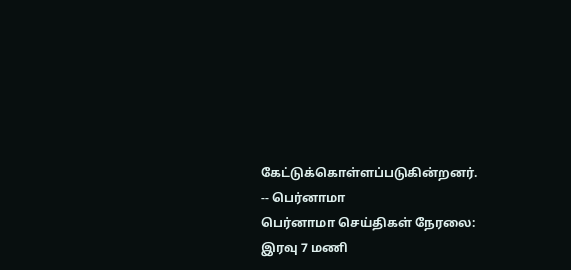கேட்டுக்கொள்ளப்படுகின்றனர்.
-- பெர்னாமா
பெர்னாமா செய்திகள் நேரலை: இரவு 7 மணி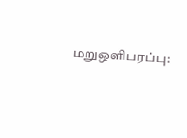மறுஒளிபரப்பு: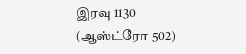இரவு 1130 (ஆஸ்ட்ரோ 502)